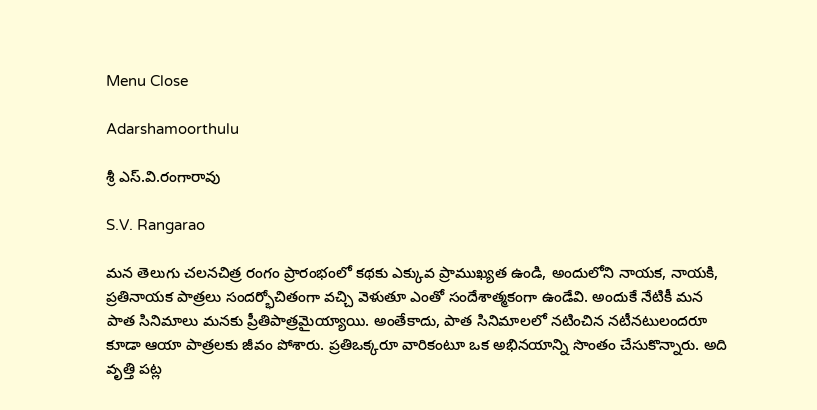Menu Close

Adarshamoorthulu

శ్రీ ఎస్.వి.రంగారావు

S.V. Rangarao

మన తెలుగు చలనచిత్ర రంగం ప్రారంభంలో కథకు ఎక్కువ ప్రాముఖ్యత ఉండి, అందులోని నాయక, నాయకి, ప్రతినాయక పాత్రలు సందర్భోచితంగా వచ్చి వెళుతూ ఎంతో సందేశాత్మకంగా ఉండేవి. అందుకే నేటికీ మన పాత సినిమాలు మనకు ప్రీతిపాత్రమైయ్యాయి. అంతేకాదు, పాత సినిమాలలో నటించిన నటీనటులందరూ కూడా ఆయా పాత్రలకు జీవం పోశారు. ప్రతిఒక్కరూ వారికంటూ ఒక అభినయాన్ని సొంతం చేసుకొన్నారు. అది వృత్తి పట్ల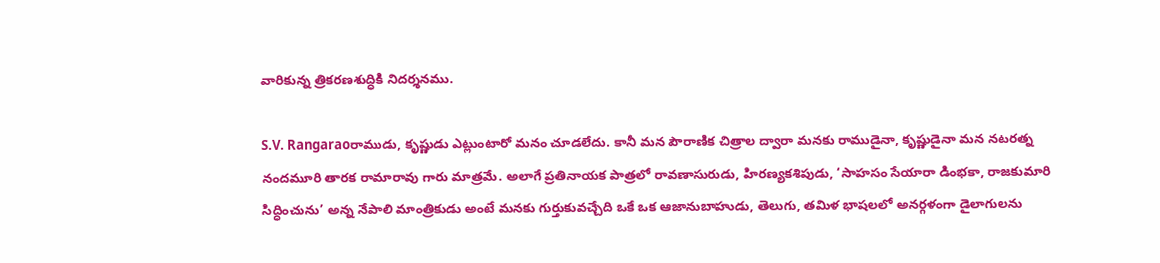వారికున్న త్రికరణశుద్ధికి నిదర్శనము.

S.V. Rangaraoరాముడు, కృష్ణుడు ఎట్లుంటారో మనం చూడలేదు. కానీ మన పౌరాణిక చిత్రాల ద్వారా మనకు రాముడైనా, కృష్ణుడైనా మన నటరత్న నందమూరి తారక రామారావు గారు మాత్రమే. అలాగే ప్రతినాయక పాత్రలో రావణాసురుడు, హిరణ్యకశిపుడు, ‘సాహసం సేయారా డింభకా, రాజకుమారి సిద్ధించును’ అన్న నేపాలి మాంత్రికుడు అంటే మనకు గుర్తుకువచ్చేది ఒకే ఒక ఆజానుబాహుడు, తెలుగు, తమిళ భాషలలో అనర్గళంగా డైలాగులను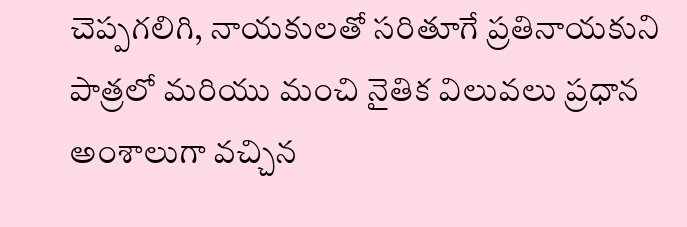చెప్పగలిగి, నాయకులతో సరితూగే ప్రతినాయకుని పాత్రలో మరియు మంచి నైతిక విలువలు ప్రధాన అంశాలుగా వచ్చిన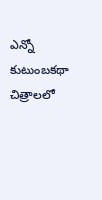ఎన్నో కుటుంబకథా చిత్రాలలో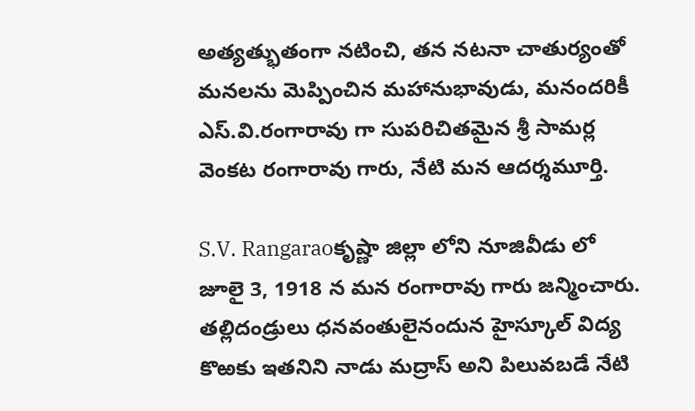అత్యత్భుతంగా నటించి, తన నటనా చాతుర్యంతో మనలను మెప్పించిన మహానుభావుడు, మనందరికీ ఎస్.వి.రంగారావు గా సుపరిచితమైన శ్రీ సామర్ల వెంకట రంగారావు గారు, నేటి మన ఆదర్శమూర్తి.

S.V. Rangaraoకృష్ణా జిల్లా లోని నూజివీడు లో జూలై 3, 1918 న మన రంగారావు గారు జన్మించారు. తల్లిదండ్రులు ధనవంతులైనందున హైస్కూల్ విద్య కొఱకు ఇతనిని నాడు మద్రాస్ అని పిలువబడే నేటి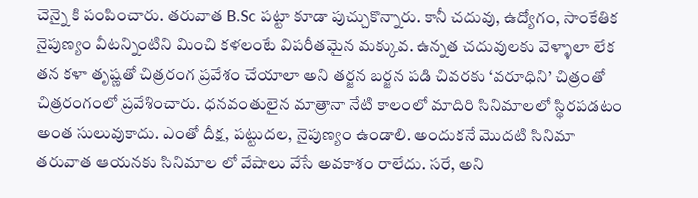చెన్నై కి పంపించారు. తరువాత B.Sc పట్టా కూడా పుచ్చుకొన్నారు. కానీ చదువు, ఉద్యోగం, సాంకేతిక నైపుణ్యం వీటన్నింటిని మించి కళలంటే విపరీతమైన మక్కువ. ఉన్నత చదువులకు వెళ్ళాలా లేక తన కళా తృష్ణతో చిత్రరంగ ప్రవేశం చేయాలా అని తర్జన బర్జన పడి చివరకు ‘వరూధిని’ చిత్రంతో చిత్రరంగంలో ప్రవేశించారు. ధనవంతులైన మాత్రానా నేటి కాలంలో మాదిరి సినిమాలలో స్థిరపడటం అంత సులువుకాదు. ఎంతో దీక్ష, పట్టుదల, నైపుణ్యం ఉండాలి. అందుకనే మొదటి సినిమా తరువాత ఆయనకు సినిమాల లో వేషాలు వేసే అవకాశం రాలేదు. సరే, అని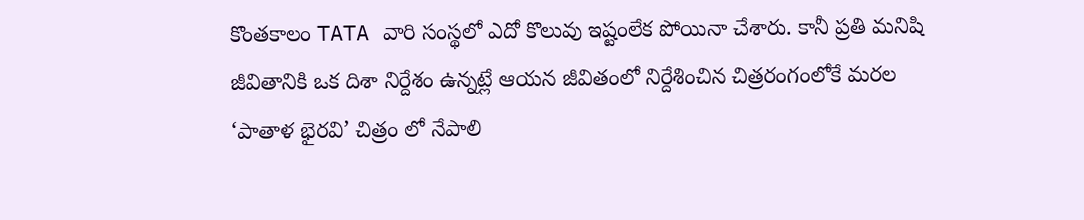కొంతకాలం TATA వారి సంస్థలో ఎదో కొలువు ఇష్టంలేక పోయినా చేశారు. కానీ ప్రతి మనిషి జీవితానికి ఒక దిశా నిర్దేశం ఉన్నట్లే ఆయన జీవితంలో నిర్దేశించిన చిత్రరంగంలోకే మరల ‘పాతాళ భైరవి’ చిత్రం లో నేపాలి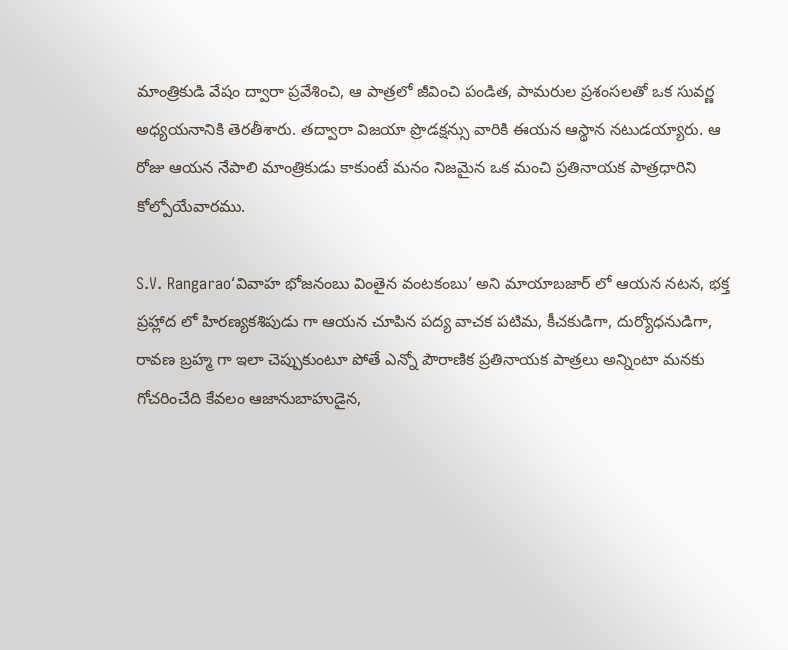మాంత్రికుడి వేషం ద్వారా ప్రవేశించి, ఆ పాత్రలో జీవించి పండిత, పామరుల ప్రశంసలతో ఒక సువర్ణ అధ్యయనానికి తెరతీశారు. తద్వారా విజయా ప్రొడక్షన్సు వారికి ఈయన ఆస్థాన నటుడయ్యారు. ఆ రోజు ఆయన నేపాలి మాంత్రికుడు కాకుంటే మనం నిజమైన ఒక మంచి ప్రతినాయక పాత్రధారిని కోల్పోయేవారము.

S.V. Rangarao‘వివాహ భోజనంబు వింతైన వంటకంబు’ అని మాయాబజార్ లో ఆయన నటన, భక్త ప్రహ్లాద లో హిరణ్యకశిపుడు గా ఆయన చూపిన పద్య వాచక పటిమ, కీచకుడిగా, దుర్యోధనుడిగా, రావణ బ్రహ్మ గా ఇలా చెప్పుకుంటూ పోతే ఎన్నో పౌరాణిక ప్రతినాయక పాత్రలు అన్నింటా మనకు గోచరించేది కేవలం ఆజానుబాహుడైన,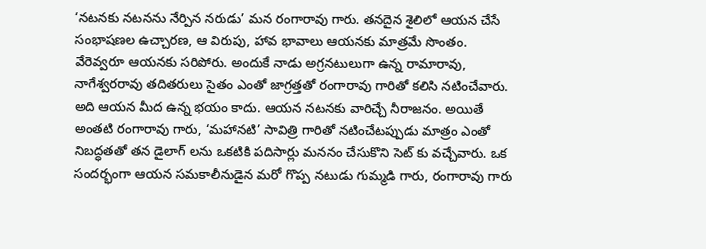‘నటనకు నటనను నేర్పిన నరుడు’ మన రంగారావు గారు. తనదైన శైలిలో ఆయన చేసే సంభాషణల ఉచ్చారణ, ఆ విరుపు, హావ భావాలు ఆయనకు మాత్రమే సొంతం. వేరెవ్వరూ ఆయనకు సరిపోరు. అందుకే నాడు అగ్రనటులుగా ఉన్న రామారావు, నాగేశ్వరరావు తదితరులు సైతం ఎంతో జాగ్రత్తతో రంగారావు గారితో కలిసి నటించేవారు. అది ఆయన మీద ఉన్న భయం కాదు. ఆయన నటనకు వారిచ్చే నీరాజనం. అయితే అంతటి రంగారావు గారు, ‘మహానటి’ సావిత్రి గారితో నటించేటప్పుడు మాత్రం ఎంతో నిబద్ధతతో తన డైలాగ్ లను ఒకటికి పదిసార్లు మననం చేసుకొని సెట్ కు వచ్చేవారు. ఒక సందర్భంగా ఆయన సమకాలీనుడైన మరో గొప్ప నటుడు గుమ్మడి గారు, రంగారావు గారు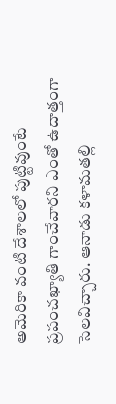అమెరికా వంటి దేశాలలో పుట్టివుంటే ప్రపంచఖ్యాతి గాంచేవారని ఎంతో ఉదాత్తంగా సెలవిచ్చారు. ఆనాడు కళామతల్లి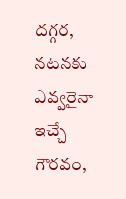దగ్గర, నటనకు ఎవ్వరైనా ఇచ్చే గౌరవం,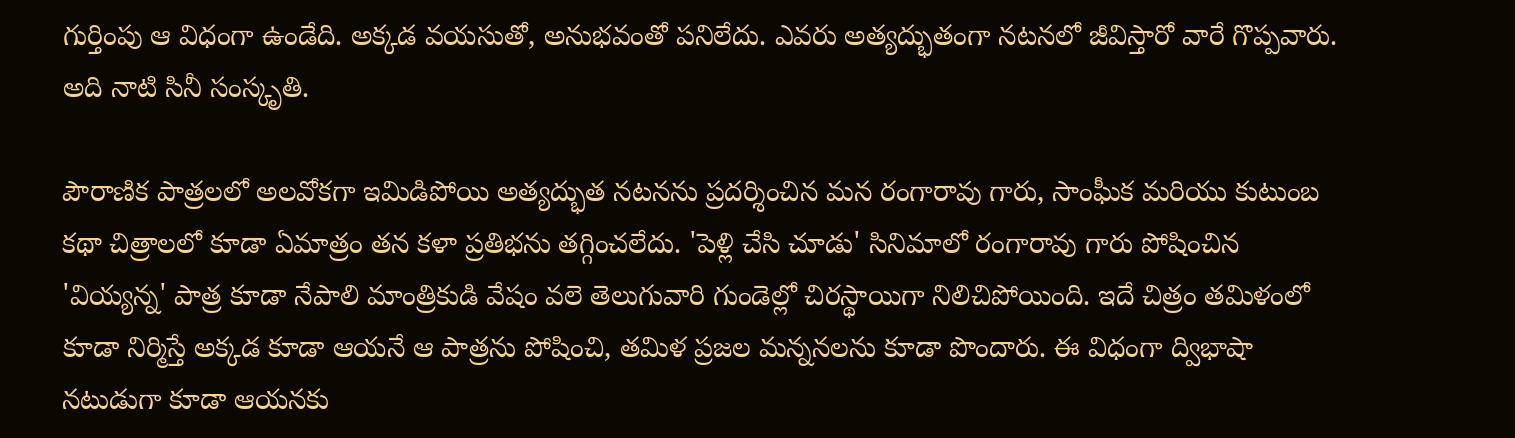గుర్తింపు ఆ విధంగా ఉండేది. అక్కడ వయసుతో, అనుభవంతో పనిలేదు. ఎవరు అత్యద్భుతంగా నటనలో జీవిస్తారో వారే గొప్పవారు. అది నాటి సినీ సంస్కృతి.

పౌరాణిక పాత్రలలో అలవోకగా ఇమిడిపోయి అత్యద్భుత నటనను ప్రదర్శించిన మన రంగారావు గారు, సాంఘీక మరియు కుటుంబ కథా చిత్రాలలో కూడా ఏమాత్రం తన కళా ప్రతిభను తగ్గించలేదు. 'పెళ్లి చేసి చూడు' సినిమాలో రంగారావు గారు పోషించిన 'వియ్యన్న' పాత్ర కూడా నేపాలి మాంత్రికుడి వేషం వలె తెలుగువారి గుండెల్లో చిరస్థాయిగా నిలిచిపోయింది. ఇదే చిత్రం తమిళంలో కూడా నిర్మిస్తే అక్కడ కూడా ఆయనే ఆ పాత్రను పోషించి, తమిళ ప్రజల మన్ననలను కూడా పొందారు. ఈ విధంగా ద్విభాషా నటుడుగా కూడా ఆయనకు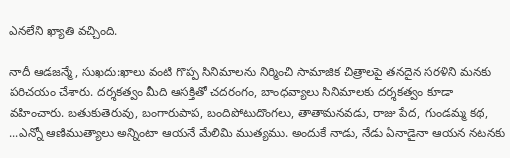ఎనలేని ఖ్యాతి వచ్చింది.

నాదీ ఆడజన్మే, సుఖదు:ఖాలు వంటి గొప్ప సినిమాలను నిర్మించి సామాజిక చిత్రాలపై తనదైన సరళిని మనకు పరిచయం చేశారు. దర్శకత్వం మీది ఆసక్తితో చదరంగం, బాంధవ్యాలు సినిమాలకు దర్శకత్వం కూడా వహించారు. బతుకుతెరువు, బంగారుపాప, బందిపోటుదొంగలు, తాతామనవడు, రాజు పేద, గుండమ్మ కథ, ...ఎన్నో ఆణిముత్యాలు అన్నింటా ఆయనే మేలిమి ముత్యము. అందుకే నాడు, నేడు ఏనాడైనా ఆయన నటనకు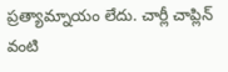ప్రత్యామ్నాయం లేదు. చార్లీ చాప్లిన్ వంటి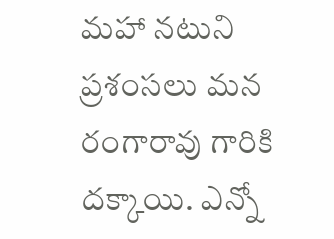మహా నటుని ప్రశంసలు మన రంగారావు గారికి దక్కాయి. ఎన్నో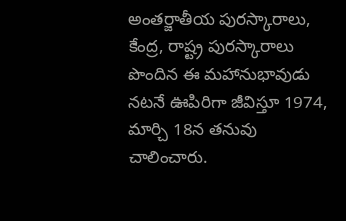అంతర్జాతీయ పురస్కారాలు, కేంద్ర, రాష్ట్ర పురస్కారాలు పొందిన ఈ మహానుభావుడు నటనే ఊపిరిగా జీవిస్తూ 1974, మార్చి 18న తనువు చాలించారు.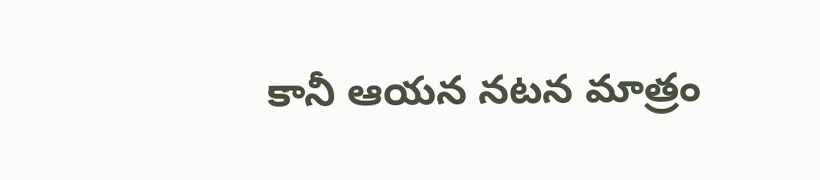కానీ ఆయన నటన మాత్రం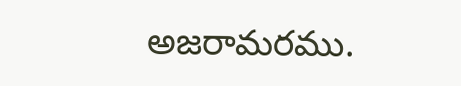అజరామరము.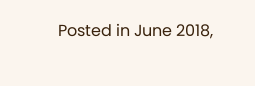Posted in June 2018,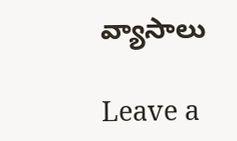వ్యాసాలు

Leave a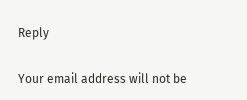Reply

Your email address will not be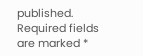published. Required fields are marked *